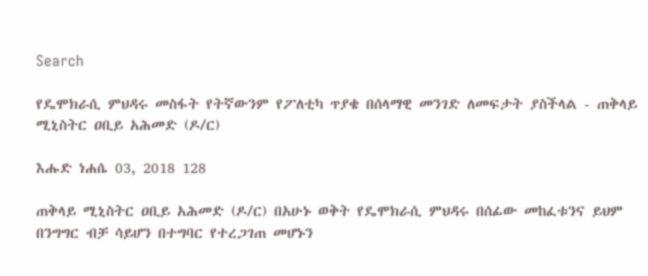Search

የዴሞክራሲ ምህዳሩ መስፋት የትኛውንም የፖለቲካ ጥያቄ በሰላማዊ መንገድ ለመፍታት ያስችላል - ጠቅላይ ሚኒስትር ዐቢይ አሕመድ (ዶ/ር)

እሑድ ነሐሴ 03, 2018 128

ጠቅላይ ሚኒስትር ዐቢይ አሕመድ (ዶ/ር) በአሁኑ ወቅት የዴሞክራሲ ምህዳሩ በሰፊው መከፈቱንና ይህም በንግግር ብቻ ሳይሆን በተግባር የተረጋገጠ መሆኑን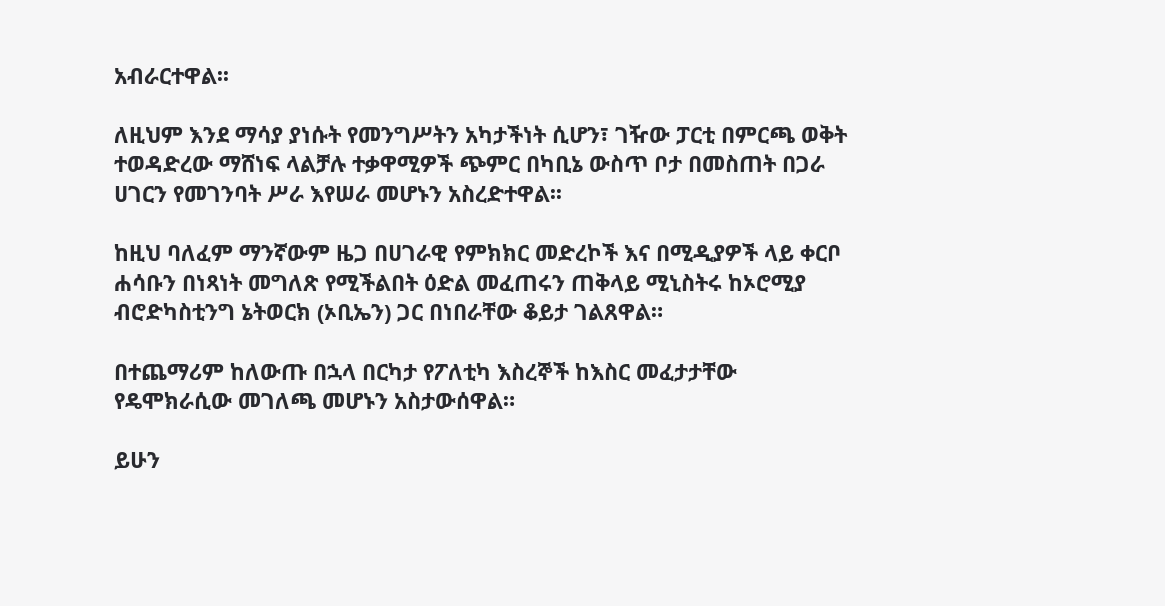አብራርተዋል፡፡

ለዚህም እንደ ማሳያ ያነሱት የመንግሥትን አካታችነት ሲሆን፣ ገዥው ፓርቲ በምርጫ ወቅት ተወዳድረው ማሸነፍ ላልቻሉ ተቃዋሚዎች ጭምር በካቢኔ ውስጥ ቦታ በመስጠት በጋራ ሀገርን የመገንባት ሥራ እየሠራ መሆኑን አስረድተዋል፡፡

ከዚህ ባለፈም ማንኛውም ዜጋ በሀገራዊ የምክክር መድረኮች እና በሚዲያዎች ላይ ቀርቦ ሐሳቡን በነጻነት መግለጽ የሚችልበት ዕድል መፈጠሩን ጠቅላይ ሚኒስትሩ ከኦሮሚያ ብሮድካስቲንግ ኔትወርክ (ኦቢኤን) ጋር በነበራቸው ቆይታ ገልጸዋል።

በተጨማሪም ከለውጡ በኋላ በርካታ የፖለቲካ እስረኞች ከእስር መፈታታቸው የዴሞክራሲው መገለጫ መሆኑን አስታውሰዋል።

ይሁን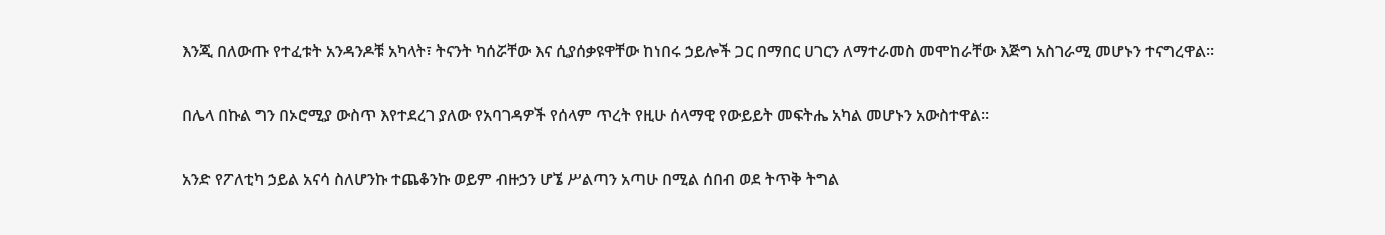እንጂ በለውጡ የተፈቱት አንዳንዶቹ አካላት፣ ትናንት ካሰሯቸው እና ሲያሰቃዩዋቸው ከነበሩ ኃይሎች ጋር በማበር ሀገርን ለማተራመስ መሞከራቸው እጅግ አስገራሚ መሆኑን ተናግረዋል፡፡

በሌላ በኩል ግን በኦሮሚያ ውስጥ እየተደረገ ያለው የአባገዳዎች የሰላም ጥረት የዚሁ ሰላማዊ የውይይት መፍትሔ አካል መሆኑን አውስተዋል።

አንድ የፖለቲካ ኃይል አናሳ ስለሆንኩ ተጨቆንኩ ወይም ብዙኃን ሆኜ ሥልጣን አጣሁ በሚል ሰበብ ወደ ትጥቅ ትግል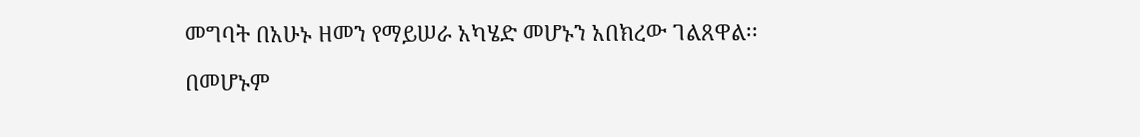መግባት በአሁኑ ዘመን የማይሠራ አካሄድ መሆኑን አበክረው ገልጸዋል፡፡

በመሆኑም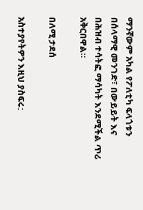ማንኛውም አካል የፖለቲካ ፍላጎቱን በሰላማዊ መንገድ፣ በውይይት እና በሕዝብ ተሳትፎ ማሳካት እንደሚችል ጥሪ አቅርበዋል።

በለሚ ታደሰ

አስተያየትዎን እዚህ ያስፍሩ: